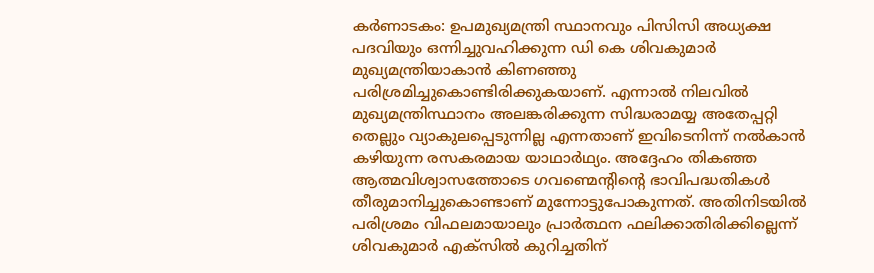കർണാടകം: ഉപമുഖ്യമന്ത്രി സ്ഥാനവും പിസിസി അധ്യക്ഷ പദവിയും ഒന്നിച്ചുവഹിക്കുന്ന ഡി കെ ശിവകുമാർ മുഖ്യമന്ത്രിയാകാൻ കിണഞ്ഞു പരിശ്രമിച്ചുകൊണ്ടിരിക്കുകയാണ്. എന്നാൽ നിലവിൽ മുഖ്യമന്ത്രിസ്ഥാനം അലങ്കരിക്കുന്ന സിദ്ധരാമയ്യ അതേപ്പറ്റി തെല്ലും വ്യാകുലപ്പെടുന്നില്ല എന്നതാണ് ഇവിടെനിന്ന് നൽകാൻ കഴിയുന്ന രസകരമായ യാഥാർഥ്യം. അദ്ദേഹം തികഞ്ഞ ആത്മവിശ്വാസത്തോടെ ഗവണ്മെന്റിന്റെ ഭാവിപദ്ധതികൾ തീരുമാനിച്ചുകൊണ്ടാണ് മുന്നോട്ടുപോകുന്നത്. അതിനിടയിൽ പരിശ്രമം വിഫലമായാലും പ്രാർത്ഥന ഫലിക്കാതിരിക്കില്ലെന്ന് ശിവകുമാർ എക്സിൽ കുറിച്ചതിന്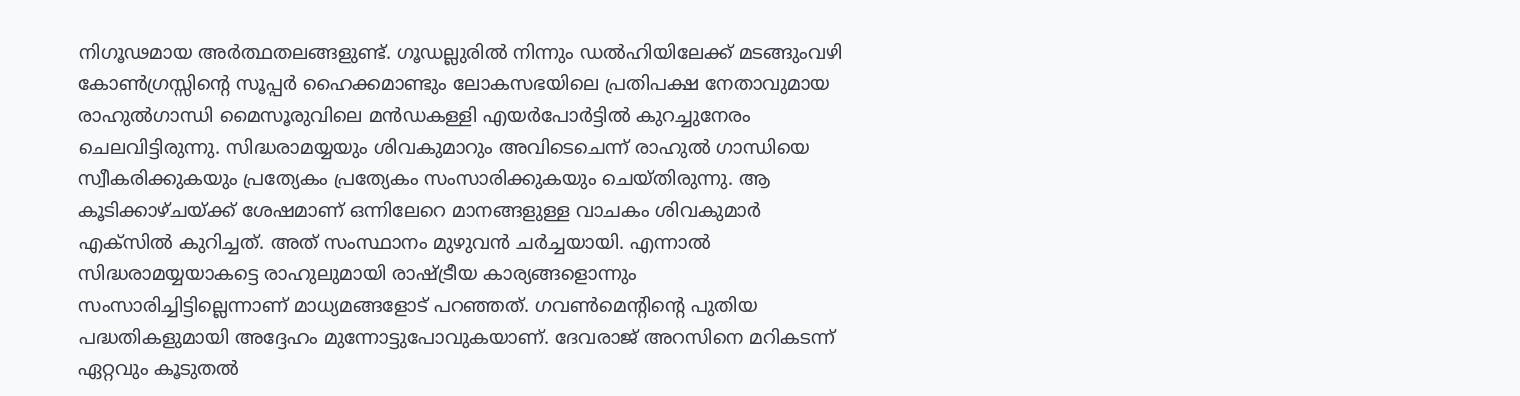നിഗൂഢമായ അർത്ഥതലങ്ങളുണ്ട്. ഗൂഡല്ലുരിൽ നിന്നും ഡൽഹിയിലേക്ക് മടങ്ങുംവഴി കോൺഗ്രസ്സിന്റെ സൂപ്പർ ഹൈക്കമാണ്ടും ലോകസഭയിലെ പ്രതിപക്ഷ നേതാവുമായ രാഹുൽഗാന്ധി മൈസൂരുവിലെ മൻഡകള്ളി എയർപോർട്ടിൽ കുറച്ചുനേരം ചെലവിട്ടിരുന്നു. സിദ്ധരാമയ്യയും ശിവകുമാറും അവിടെചെന്ന് രാഹുൽ ഗാന്ധിയെ സ്വീകരിക്കുകയും പ്രത്യേകം പ്രത്യേകം സംസാരിക്കുകയും ചെയ്തിരുന്നു. ആ കൂടിക്കാഴ്ചയ്ക്ക് ശേഷമാണ് ഒന്നിലേറെ മാനങ്ങളുള്ള വാചകം ശിവകുമാർ എക്സിൽ കുറിച്ചത്. അത് സംസ്ഥാനം മുഴുവൻ ചർച്ചയായി. എന്നാൽ സിദ്ധരാമയ്യയാകട്ടെ രാഹുലുമായി രാഷ്ട്രീയ കാര്യങ്ങളൊന്നും സംസാരിച്ചിട്ടില്ലെന്നാണ് മാധ്യമങ്ങളോട് പറഞ്ഞത്. ഗവൺമെന്റിന്റെ പുതിയ പദ്ധതികളുമായി അദ്ദേഹം മുന്നോട്ടുപോവുകയാണ്. ദേവരാജ് അറസിനെ മറികടന്ന് ഏറ്റവും കൂടുതൽ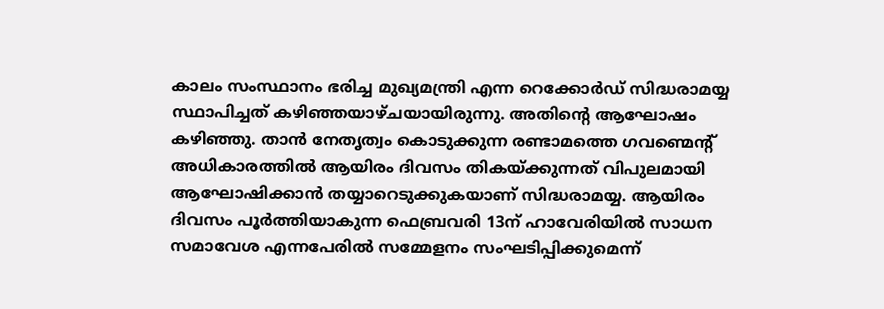കാലം സംസ്ഥാനം ഭരിച്ച മുഖ്യമന്ത്രി എന്ന റെക്കോർഡ് സിദ്ധരാമയ്യ സ്ഥാപിച്ചത് കഴിഞ്ഞയാഴ്ചയായിരുന്നു. അതിന്റെ ആഘോഷം കഴിഞ്ഞു. താൻ നേതൃത്വം കൊടുക്കുന്ന രണ്ടാമത്തെ ഗവണ്മെന്റ് അധികാരത്തിൽ ആയിരം ദിവസം തികയ്ക്കുന്നത് വിപുലമായി ആഘോഷിക്കാൻ തയ്യാറെടുക്കുകയാണ് സിദ്ധരാമയ്യ. ആയിരം ദിവസം പൂർത്തിയാകുന്ന ഫെബ്രവരി 13ന് ഹാവേരിയിൽ സാധന സമാവേശ എന്നപേരിൽ സമ്മേളനം സംഘടിപ്പിക്കുമെന്ന്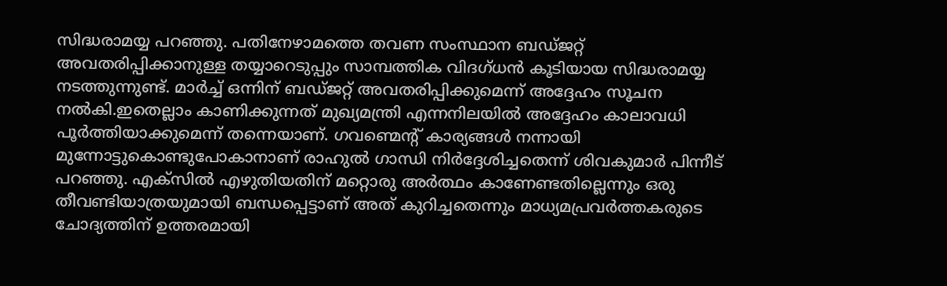സിദ്ധരാമയ്യ പറഞ്ഞു. പതിനേഴാമത്തെ തവണ സംസ്ഥാന ബഡ്ജറ്റ് അവതരിപ്പിക്കാനുള്ള തയ്യാറെടുപ്പും സാമ്പത്തിക വിദഗ്ധൻ കൂടിയായ സിദ്ധരാമയ്യ നടത്തുന്നുണ്ട്. മാർച്ച് ഒന്നിന് ബഡ്ജറ്റ് അവതരിപ്പിക്കുമെന്ന് അദ്ദേഹം സൂചന നൽകി.ഇതെല്ലാം കാണിക്കുന്നത് മുഖ്യമന്ത്രി എന്നനിലയിൽ അദ്ദേഹം കാലാവധി പൂർത്തിയാക്കുമെന്ന് തന്നെയാണ്. ഗവണ്മെന്റ് കാര്യങ്ങൾ നന്നായി മുന്നോട്ടുകൊണ്ടുപോകാനാണ് രാഹുൽ ഗാന്ധി നിർദ്ദേശിച്ചതെന്ന് ശിവകുമാർ പിന്നീട് പറഞ്ഞു. എക്സിൽ എഴുതിയതിന് മറ്റൊരു അർത്ഥം കാണേണ്ടതില്ലെന്നും ഒരു തീവണ്ടിയാത്രയുമായി ബന്ധപ്പെട്ടാണ് അത് കുറിച്ചതെന്നും മാധ്യമപ്രവർത്തകരുടെ ചോദ്യത്തിന് ഉത്തരമായി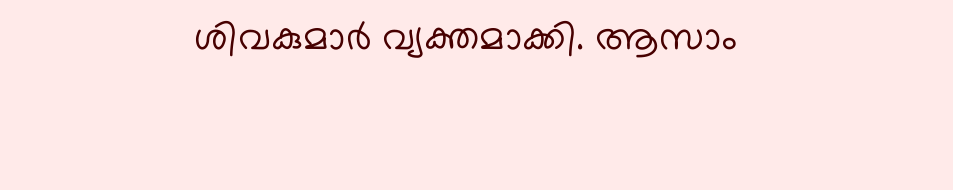ശിവകുമാർ വ്യക്തമാക്കി. ആസാം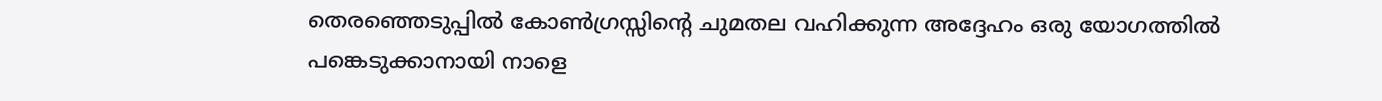തെരഞ്ഞെടുപ്പിൽ കോൺഗ്രസ്സിന്റെ ചുമതല വഹിക്കുന്ന അദ്ദേഹം ഒരു യോഗത്തിൽ പങ്കെടുക്കാനായി നാളെ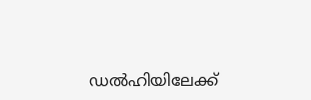ഡൽഹിയിലേക്ക്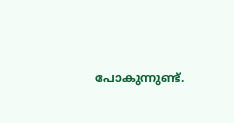പോകുന്നുണ്ട്.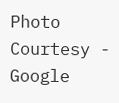Photo Courtesy - Google